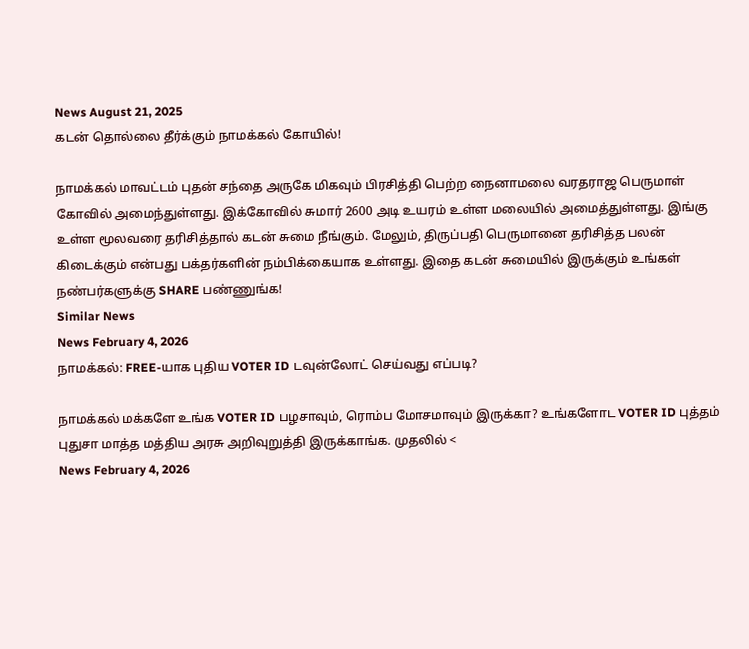News August 21, 2025
கடன் தொல்லை தீர்க்கும் நாமக்கல் கோயில்!

நாமக்கல் மாவட்டம் புதன் சந்தை அருகே மிகவும் பிரசித்தி பெற்ற நைனாமலை வரதராஜ பெருமாள் கோவில் அமைந்துள்ளது. இக்கோவில் சுமார் 2600 அடி உயரம் உள்ள மலையில் அமைத்துள்ளது. இங்கு உள்ள மூலவரை தரிசித்தால் கடன் சுமை நீங்கும். மேலும், திருப்பதி பெருமானை தரிசித்த பலன் கிடைக்கும் என்பது பக்தர்களின் நம்பிக்கையாக உள்ளது. இதை கடன் சுமையில் இருக்கும் உங்கள் நண்பர்களுக்கு SHARE பண்ணுங்க!
Similar News
News February 4, 2026
நாமக்கல்: FREE-யாக புதிய VOTER ID டவுன்லோட் செய்வது எப்படி?

நாமக்கல் மக்களே உங்க VOTER ID பழசாவும், ரொம்ப மோசமாவும் இருக்கா? உங்களோட VOTER ID புத்தம் புதுசா மாத்த மத்திய அரசு அறிவுறுத்தி இருக்காங்க. முதலில் <
News February 4, 2026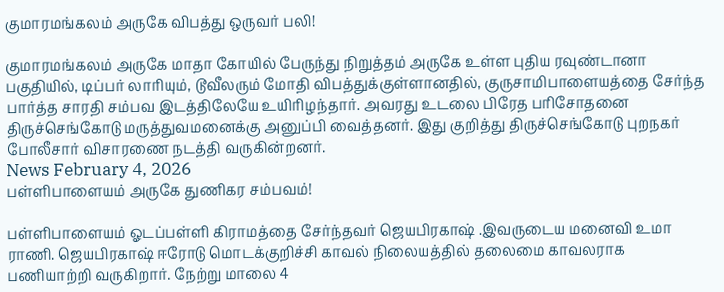குமாரமங்கலம் அருகே விபத்து ஒருவர் பலி!

குமாரமங்கலம் அருகே மாதா கோயில் பேருந்து நிறுத்தம் அருகே உள்ள புதிய ரவுண்டானா பகுதியில், டிப்பர் லாரியும், டூவீலரும் மோதி விபத்துக்குள்ளானதில், குருசாமிபாளையத்தை சேர்ந்த பார்த்த சாரதி சம்பவ இடத்திலேயே உயிரிழந்தார். அவரது உடலை பிரேத பரிசோதனை திருச்செங்கோடு மருத்துவமனைக்கு அனுப்பி வைத்தனர். இது குறித்து திருச்செங்கோடு புறநகர் போலீசார் விசாரணை நடத்தி வருகின்றனர்.
News February 4, 2026
பள்ளிபாளையம் அருகே துணிகர சம்பவம்!

பள்ளிபாளையம் ஓடப்பள்ளி கிராமத்தை சேர்ந்தவர் ஜெயபிரகாஷ் .இவருடைய மனைவி உமா ராணி. ஜெயபிரகாஷ் ஈரோடு மொடக்குறிச்சி காவல் நிலையத்தில் தலைமை காவலராக பணியாற்றி வருகிறார். நேற்று மாலை 4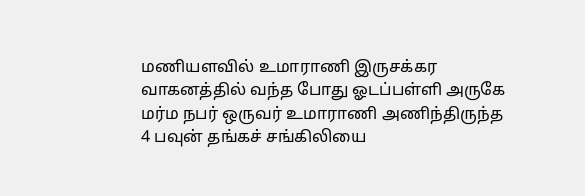மணியளவில் உமாராணி இருசக்கர வாகனத்தில் வந்த போது ஓடப்பள்ளி அருகே மர்ம நபர் ஒருவர் உமாராணி அணிந்திருந்த 4 பவுன் தங்கச் சங்கிலியை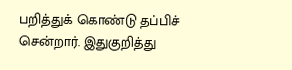பறித்துக் கொண்டு தப்பிச் சென்றார். இதுகுறித்து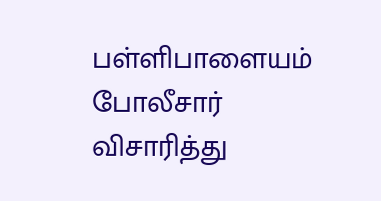பள்ளிபாளையம் போலீசார் விசாரித்து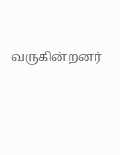வருகின்றனர்